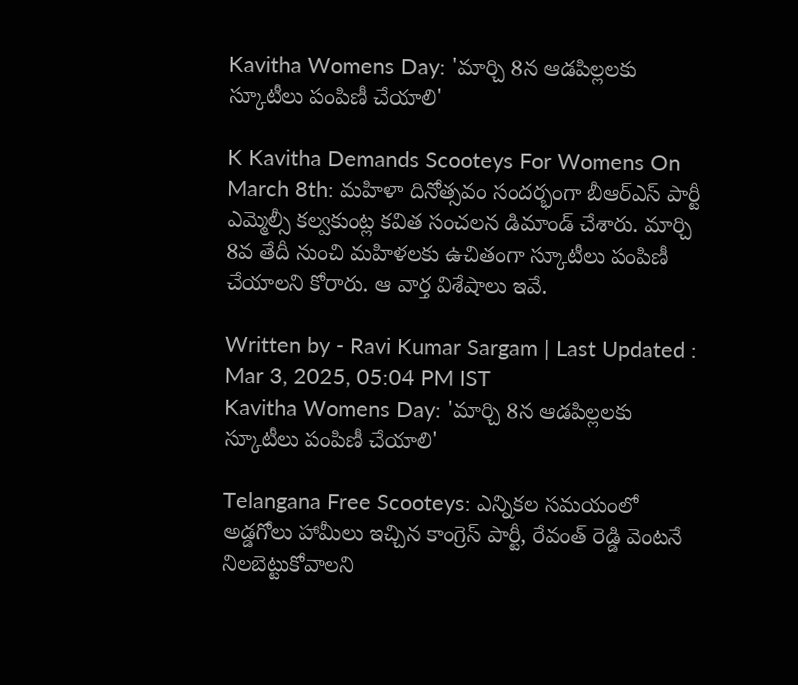Kavitha Womens Day: 'మార్చి 8న ఆడపిల్లలకు స్కూటీలు పంపిణీ చేయాలి'

K Kavitha Demands Scooteys For Womens On March 8th: మహిళా దినోత్సవం సందర్భంగా బీఆర్‌ఎస్‌ పార్టీ ఎమ్మెల్సీ కల్వకుంట్ల కవిత సంచలన డిమాండ్‌ చేశారు. మార్చి 8వ తేదీ నుంచి మహిళలకు ఉచితంగా స్కూటీలు పంపిణీ చేయాలని కోరారు. ఆ వార్త విశేషాలు ఇవే.

Written by - Ravi Kumar Sargam | Last Updated : Mar 3, 2025, 05:04 PM IST
Kavitha Womens Day: 'మార్చి 8న ఆడపిల్లలకు స్కూటీలు పంపిణీ చేయాలి'

Telangana Free Scooteys: ఎన్నికల సమయంలో అడ్డగోలు హామీలు ఇచ్చిన కాంగ్రెస్‌ పార్టీ, రేవంత్‌ రెడ్డి వెంటనే నిలబెట్టుకోవాలని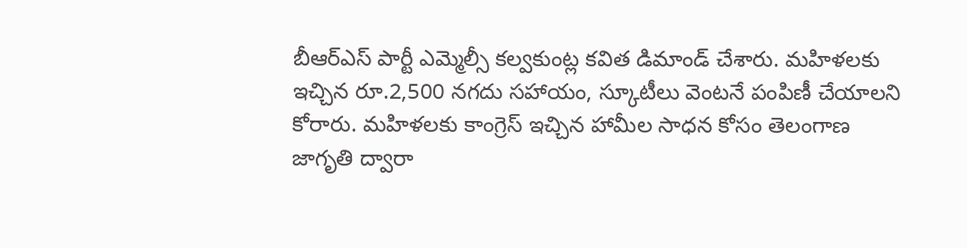బీఆర్‌ఎస్‌ పార్టీ ఎమ్మెల్సీ కల్వకుంట్ల కవిత డిమాండ్‌ చేశారు. మహిళలకు ఇచ్చిన రూ.2,500 నగదు సహాయం, స్కూటీలు వెంటనే పంపిణీ చేయాలని కోరారు. మహిళలకు కాంగ్రెస్ ఇచ్చిన హామీల సాధన కోసం తెలంగాణ జాగృతి ద్వారా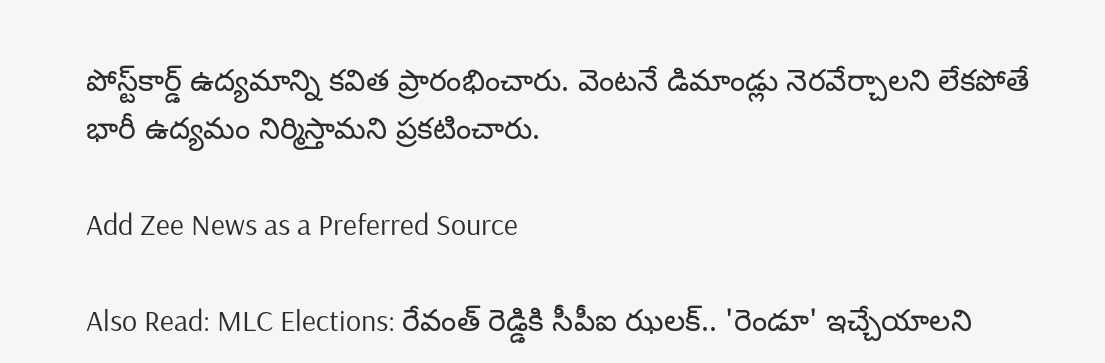పోస్ట్‌కార్డ్ ఉద్యమాన్ని కవిత ప్రారంభించారు. వెంటనే డిమాండ్లు నెరవేర్చాలని లేకపోతే భారీ ఉద్యమం నిర్మిస్తామని ప్రకటించారు.

Add Zee News as a Preferred Source

Also Read: MLC Elections: రేవంత్ రెడ్డికి సీపీఐ ఝలక్.. 'రెండూ' ఇచ్చేయాలని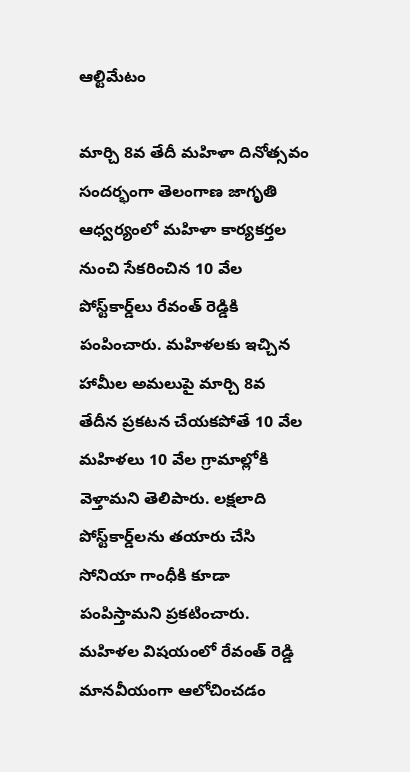ఆల్టిమేటం

మార్చి 8వ తేదీ మహిళా దినోత్సవం సందర్భంగా తెలంగాణ జాగృతి ఆధ్వర్యంలో మహిళా కార్యకర్తల నుంచి సేకరించిన 10 వేల పోస్ట్‌కార్డ్‌లు రేవంత్ రెడ్డికి పంపించారు. మహిళలకు ఇచ్చిన హామీల అమలుపై మార్చి 8వ తేదీన ప్రకటన చేయకపోతే 10 వేల మహిళలు 10 వేల గ్రామాల్లోకి వెళ్తామని తెలిపారు. లక్షలాది పోస్ట్‌కార్డ్‌లను తయారు చేసి సోనియా గాంధీకి కూడా పంపిస్తామని ప్రకటించారు. మహిళల విషయంలో రేవంత్ రెడ్డి మానవీయంగా ఆలోచించడం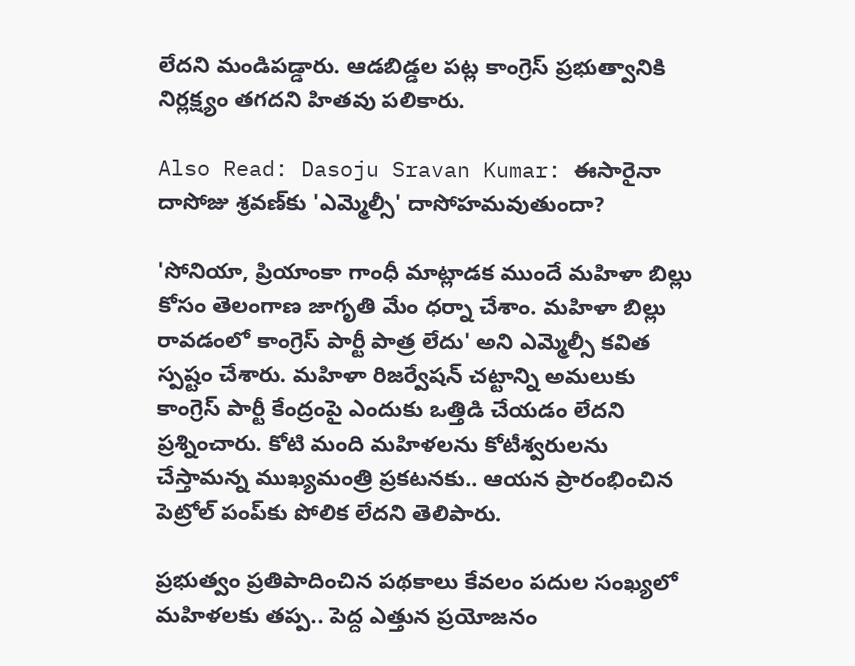లేదని మండిపడ్డారు. ఆడబిడ్డల పట్ల కాంగ్రెస్ ప్రభుత్వానికి నిర్లక్ష్యం తగదని హితవు పలికారు.

Also Read: Dasoju Sravan Kumar: ఈసారైనా దాసోజు శ్రవణ్‌కు 'ఎమ్మెల్సీ' దాసోహమవుతుందా?

'సోనియా, ప్రియాంకా గాంధీ మాట్లాడక ముందే మహిళా బిల్లు కోసం తెలంగాణ జాగృతి మేం ధర్నా చేశాం. మహిళా బిల్లు రావడంలో కాంగ్రెస్ పార్టీ పాత్ర లేదు' అని ఎమ్మెల్సీ కవిత స్పష్టం చేశారు. మహిళా రిజర్వేషన్ చట్టాన్ని అమలుకు కాంగ్రెస్ పార్టీ కేంద్రంపై ఎందుకు ఒత్తిడి చేయడం లేదని ప్రశ్నించారు. కోటి మంది మహిళలను కోటీశ్వరులను చేస్తామన్న ముఖ్యమంత్రి ప్రకటనకు.. ఆయన ప్రారంభించిన పెట్రోల్ పంప్‌కు పోలిక లేదని తెలిపారు.

ప్రభుత్వం ప్రతిపాదించిన పథకాలు కేవలం పదుల సంఖ్యలో మహిళలకు తప్ప.. పెద్ద ఎత్తున ప్రయోజనం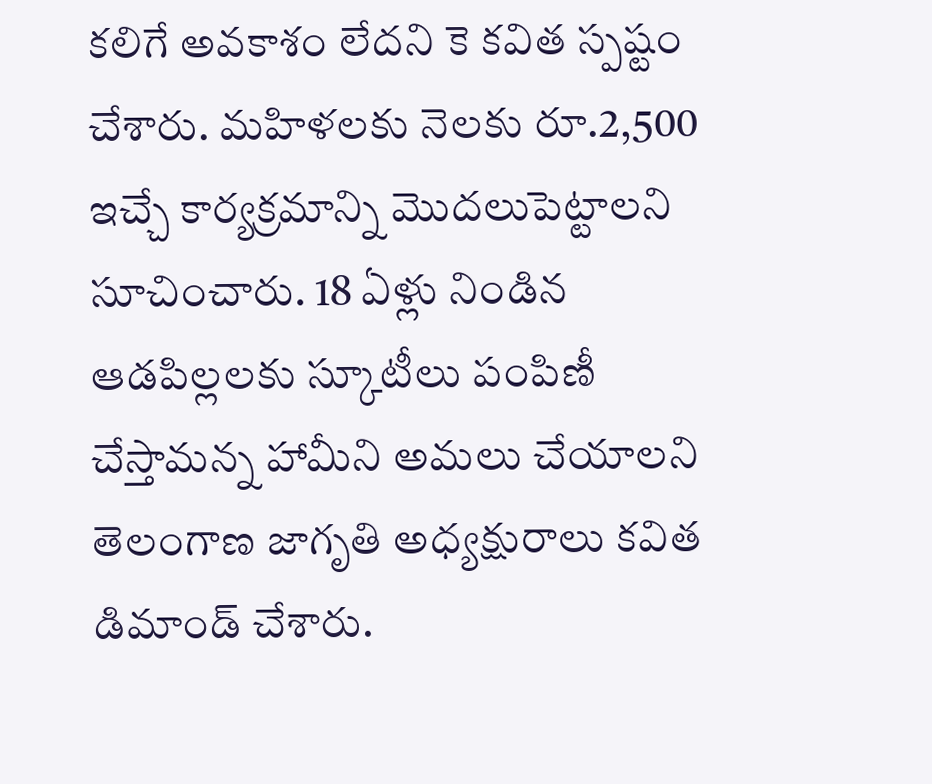కలిగే అవకాశం లేదని కె కవిత స్పష్టం చేశారు. మహిళలకు నెలకు రూ.2,500 ఇచ్చే కార్యక్రమాన్ని మొదలుపెట్టాలని సూచించారు. 18 ఏళ్లు నిండిన ఆడపిల్లలకు స్కూటీలు పంపిణీ చేస్తామన్న హామీని అమలు చేయాలని తెలంగాణ జాగృతి అధ్యక్షురాలు కవిత డిమాండ్‌ చేశారు.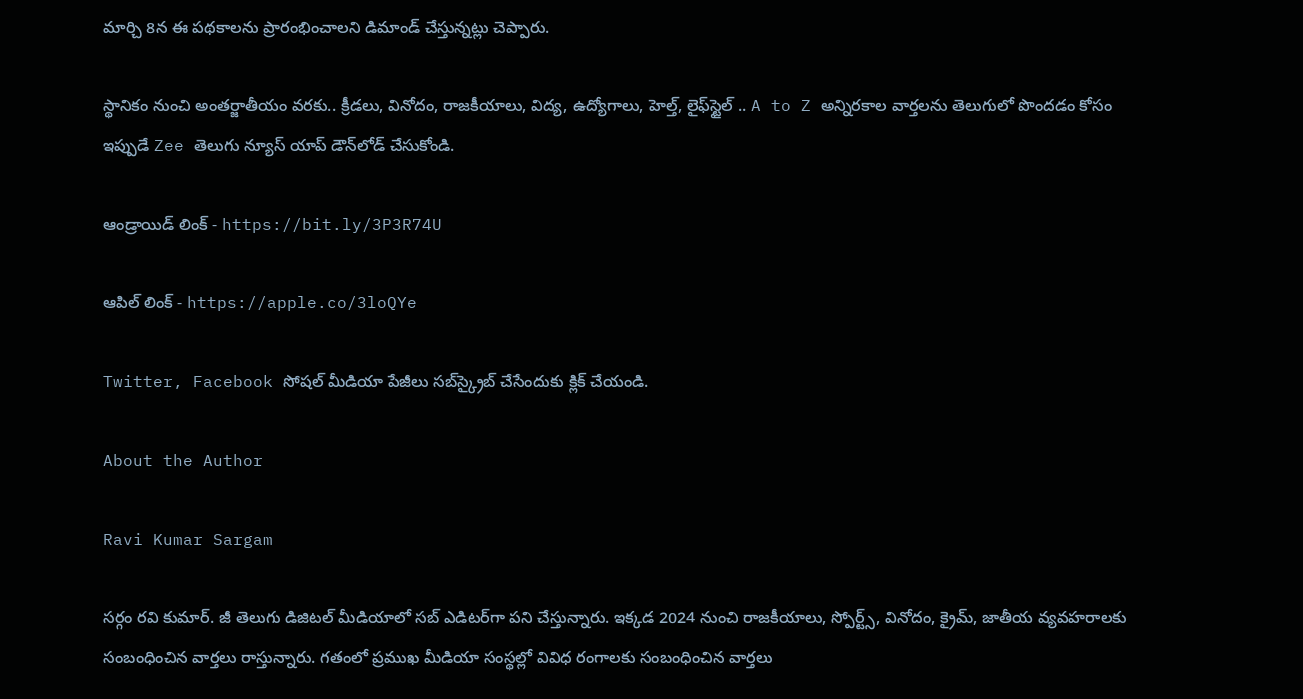మార్చి 8న ఈ పథకాలను ప్రారంభించాలని డిమాండ్ చేస్తున్నట్లు చెప్పారు.

స్థానికం నుంచి అంతర్జాతీయం వరకు.. క్రీడలు, వినోదం, రాజకీయాలు, విద్య, ఉద్యోగాలు, హెల్త్, లైఫ్‌స్టైల్ .. A to Z అన్నిరకాల వార్తలను తెలుగులో పొందడం కోసం ఇప్పుడే Zee తెలుగు న్యూస్ యాప్ డౌన్‌లోడ్ చేసుకోండి.

ఆండ్రాయిడ్ లింక్ - https://bit.ly/3P3R74U

ఆపిల్ లింక్ - https://apple.co/3loQYe

Twitter, Facebook సోషల్ మీడియా పేజీలు సబ్‌స్క్రైబ్ చేసేందుకు క్లిక్ చేయండి.

About the Author

Ravi Kumar Sargam

సర్గం రవి కుమార్‌. జీ తెలుగు డిజిటల్ మీడియాలో సబ్ ఎడిటర్‌గా పని చేస్తున్నారు. ఇక్కడ 2024 నుంచి రాజకీయాలు, స్పోర్ట్స్, వినోదం, క్రైమ్, జాతీయ వ్యవహరాలకు సంబంధించిన వార్తలు రాస్తున్నారు. గతంలో ప్రముఖ మీడియా సంస్థల్లో వివిధ రంగాలకు సంబంధించిన వార్తలు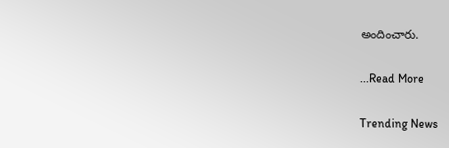అందించారు.

...Read More

Trending News